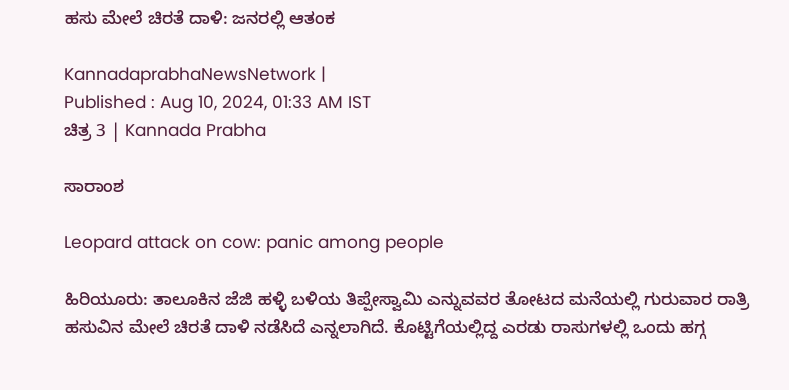ಹಸು ಮೇಲೆ ಚಿರತೆ ದಾಳಿ: ಜನರಲ್ಲಿ ಆತಂಕ

KannadaprabhaNewsNetwork |
Published : Aug 10, 2024, 01:33 AM IST
ಚಿತ್ರ 3 | Kannada Prabha

ಸಾರಾಂಶ

Leopard attack on cow: panic among people

ಹಿರಿಯೂರು: ತಾಲೂಕಿನ ಜೆಜಿ ಹಳ್ಳಿ ಬಳಿಯ ತಿಪ್ಪೇಸ್ವಾಮಿ ಎನ್ನುವವರ ತೋಟದ ಮನೆಯಲ್ಲಿ ಗುರುವಾರ ರಾತ್ರಿ ಹಸುವಿನ ಮೇಲೆ ಚಿರತೆ ದಾಳಿ ನಡೆಸಿದೆ ಎನ್ನಲಾಗಿದೆ. ಕೊಟ್ಟಿಗೆಯಲ್ಲಿದ್ದ ಎರಡು ರಾಸುಗಳಲ್ಲಿ ಒಂದು ಹಗ್ಗ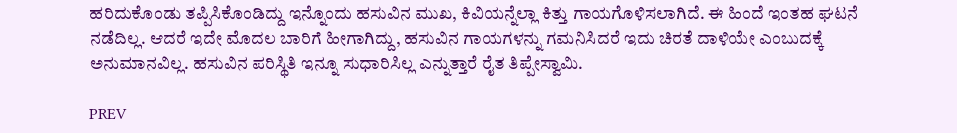ಹರಿದುಕೊಂಡು ತಪ್ಪಿಸಿಕೊಂಡಿದ್ದು ಇನ್ನೊಂದು ಹಸುವಿನ ಮುಖ, ಕಿವಿಯನ್ನೆಲ್ಲಾ ಕಿತ್ತು ಗಾಯಗೊಳಿಸಲಾಗಿದೆ. ಈ ಹಿಂದೆ ಇಂತಹ ಘಟನೆ ನಡೆದಿಲ್ಲ. ಆದರೆ ಇದೇ ಮೊದಲ ಬಾರಿಗೆ ಹೀಗಾಗಿದ್ದು, ಹಸುವಿನ ಗಾಯಗಳನ್ನು ಗಮನಿಸಿದರೆ ಇದು ಚಿರತೆ ದಾಳಿಯೇ ಎಂಬುದಕ್ಕೆ ಅನುಮಾನವಿಲ್ಲ. ಹಸುವಿನ ಪರಿಸ್ಥಿತಿ ಇನ್ನೂ ಸುಧಾರಿಸಿಲ್ಲ ಎನ್ನುತ್ತಾರೆ ರೈತ ತಿಪ್ಪೇಸ್ವಾಮಿ.

PREV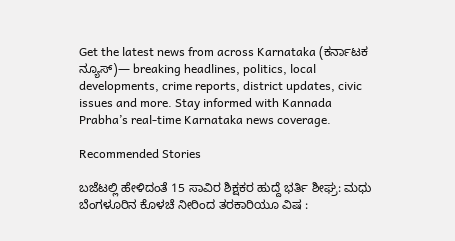Get the latest news from across Karnataka (ಕರ್ನಾಟಕ ನ್ಯೂಸ್)— breaking headlines, politics, local developments, crime reports, district updates, civic issues and more. Stay informed with Kannada Prabha’s real‑time Karnataka news coverage.

Recommended Stories

ಬಜೆಟಲ್ಲಿ ಹೇಳಿದಂತೆ 15 ಸಾವಿರ ಶಿಕ್ಷಕರ ಹುದ್ದೆ ಭರ್ತಿ ಶೀಘ್ರ: ಮಧು
ಬೆಂಗಳೂರಿನ ಕೊಳಚೆ ನೀರಿಂದ ತರಕಾರಿಯೂ ವಿಷ :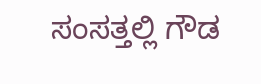ಸಂಸತ್ತಲ್ಲಿ ಗೌಡ